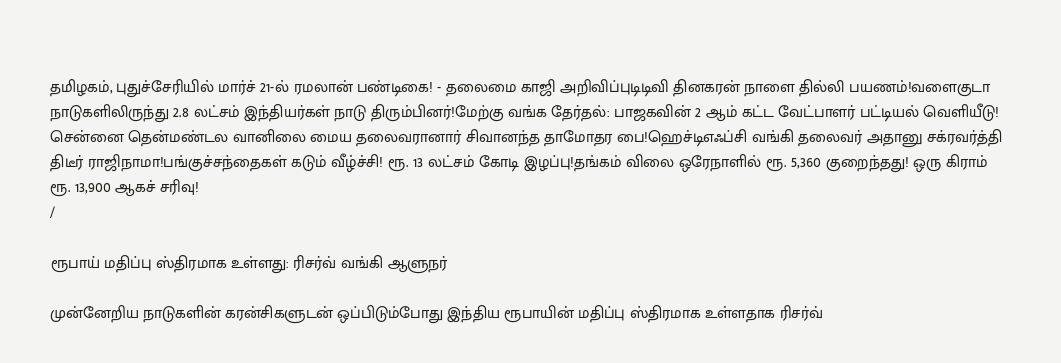தமிழகம், புதுச்சேரியில் மார்ச் 21-ல் ரமலான் பண்டிகை! - தலைமை காஜி அறிவிப்புடிடிவி தினகரன் நாளை தில்லி பயணம்!வளைகுடா நாடுகளிலிருந்து 2.8 லட்சம் இந்தியர்கள் நாடு திரும்பினர்!மேற்கு வங்க தேர்தல்: பாஜகவின் 2 ஆம் கட்ட வேட்பாளர் பட்டியல் வெளியீடு! சென்னை தென்மண்டல வானிலை மைய தலைவரானார் சிவானந்த தாமோதர பை!ஹெச்டிஎஃப்சி வங்கி தலைவர் அதானு சக்ரவர்த்தி திடீர் ராஜிநாமா!பங்குச்சந்தைகள் கடும் வீழ்ச்சி! ரூ. 13 லட்சம் கோடி இழப்பு!தங்கம் விலை ஒரேநாளில் ரூ. 5,360 குறைந்தது! ஒரு கிராம் ரூ. 13,900 ஆகச் சரிவு!
/

ரூபாய் மதிப்பு ஸ்திரமாக உள்ளது: ரிசர்வ் வங்கி ஆளுநர்

முன்னேறிய நாடுகளின் கரன்சிகளுடன் ஒப்பிடும்போது இந்திய ரூபாயின் மதிப்பு ஸ்திரமாக உள்ளதாக ரிசர்வ்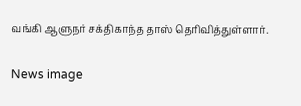வங்கி ஆளுநர் சக்திகாந்த தாஸ் தெரிவித்துள்ளார்.

News image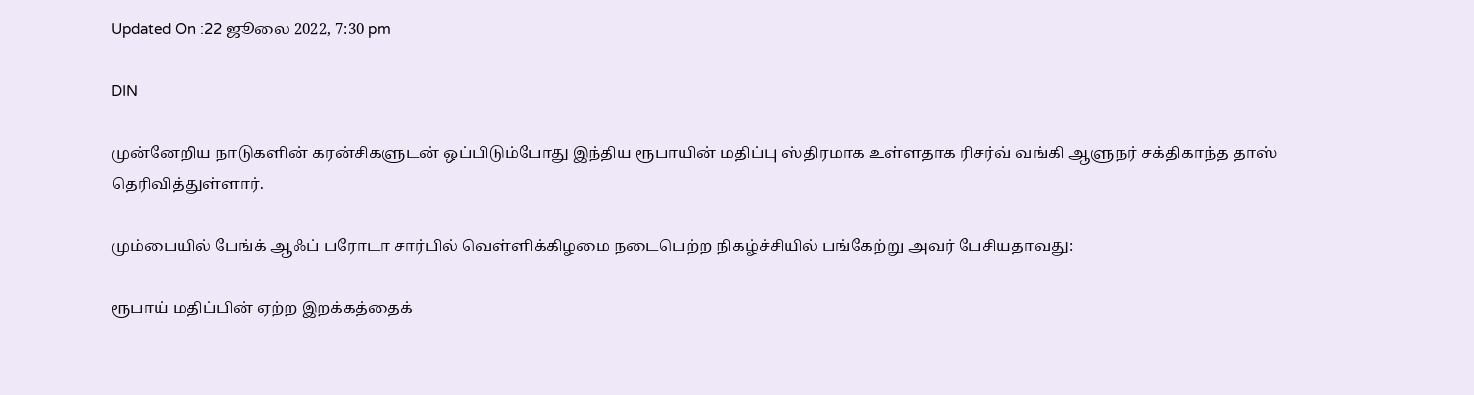Updated On :22 ஜூலை 2022, 7:30 pm

DIN

முன்னேறிய நாடுகளின் கரன்சிகளுடன் ஒப்பிடும்போது இந்திய ரூபாயின் மதிப்பு ஸ்திரமாக உள்ளதாக ரிசர்வ் வங்கி ஆளுநர் சக்திகாந்த தாஸ் தெரிவித்துள்ளார்.

மும்பையில் பேங்க் ஆஃப் பரோடா சார்பில் வெள்ளிக்கிழமை நடைபெற்ற நிகழ்ச்சியில் பங்கேற்று அவர் பேசியதாவது:

ரூபாய் மதிப்பின் ஏற்ற இறக்கத்தைக்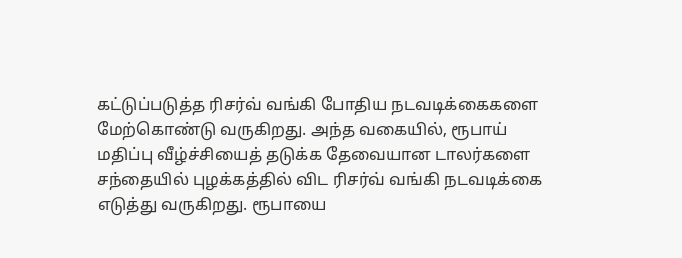கட்டுப்படுத்த ரிசர்வ் வங்கி போதிய நடவடிக்கைகளை மேற்கொண்டு வருகிறது. அந்த வகையில், ரூபாய் மதிப்பு வீழ்ச்சியைத் தடுக்க தேவையான டாலர்களை சந்தையில் புழக்கத்தில் விட ரிசர்வ் வங்கி நடவடிக்கை எடுத்து வருகிறது. ரூபாயை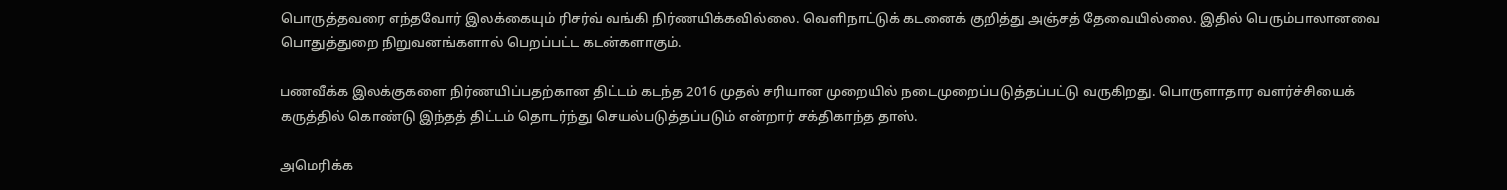பொருத்தவரை எந்தவோர் இலக்கையும் ரிசர்வ் வங்கி நிர்ணயிக்கவில்லை. வெளிநாட்டுக் கடனைக் குறித்து அஞ்சத் தேவையில்லை. இதில் பெரும்பாலானவை பொதுத்துறை நிறுவனங்களால் பெறப்பட்ட கடன்களாகும்.

பணவீக்க இலக்குகளை நிர்ணயிப்பதற்கான திட்டம் கடந்த 2016 முதல் சரியான முறையில் நடைமுறைப்படுத்தப்பட்டு வருகிறது. பொருளாதார வளர்ச்சியைக் கருத்தில் கொண்டு இந்தத் திட்டம் தொடர்ந்து செயல்படுத்தப்படும் என்றார் சக்திகாந்த தாஸ்.

அமெரிக்க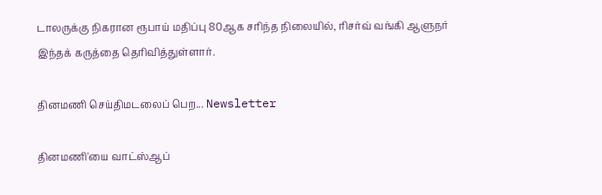டாலருக்கு நிகரான ரூபாய் மதிப்பு 80ஆக சரிந்த நிலையில், ரிசர்வ் வங்கி ஆளுநர் இந்தக் கருத்தை தெரிவித்துள்ளார்.

தினமணி செய்திமடலைப் பெற... Newsletter

தினமணி'யை வாட்ஸ்ஆப்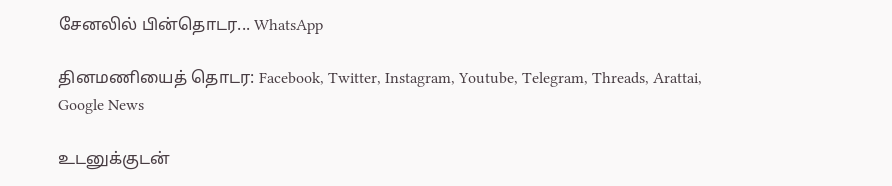சேனலில் பின்தொடர... WhatsApp

தினமணியைத் தொடர: Facebook, Twitter, Instagram, Youtube, Telegram, Threads, Arattai, Google News

உடனுக்குடன்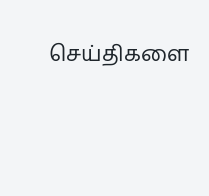செய்திகளை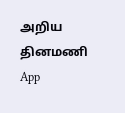அறிய தினமணி App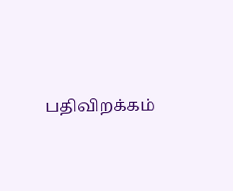பதிவிறக்கம்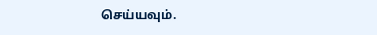செய்யவும்.